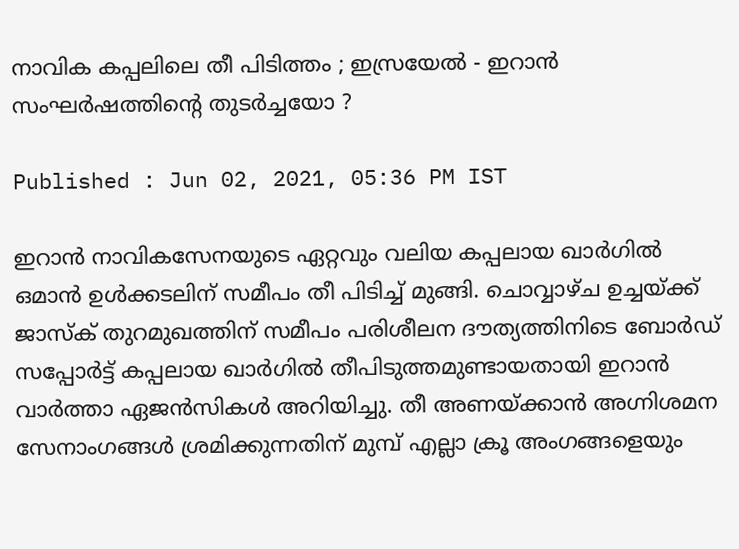നാവിക കപ്പലിലെ തീ പിടിത്തം ; ഇസ്രയേല്‍ - ഇറാന്‍ സംഘര്‍ഷത്തിന്‍റെ തുടര്‍ച്ചയോ ?

Published : Jun 02, 2021, 05:36 PM IST

ഇറാൻ നാവികസേനയുടെ ഏറ്റവും വലിയ കപ്പലായ ഖാർഗിൽ ഒമാൻ ഉൾക്കടലിന് സമീപം തീ പിടിച്ച് മുങ്ങി. ചൊവ്വാഴ്ച ഉച്ചയ്ക്ക് ജാസ്ക് തുറമുഖത്തിന് സമീപം പരിശീലന ദൗത്യത്തിനിടെ ബോർഡ്‌ സപ്പോർട്ട് കപ്പലായ ഖാർഗിൽ തീപിടുത്തമുണ്ടായതായി ഇറാൻ വാർത്താ ഏജൻസികൾ അറിയിച്ചു. തീ അണയ്ക്കാൻ അഗ്നിശമന സേനാംഗങ്ങൾ ശ്രമിക്കുന്നതിന് മുമ്പ് എല്ലാ ക്രൂ അംഗങ്ങളെയും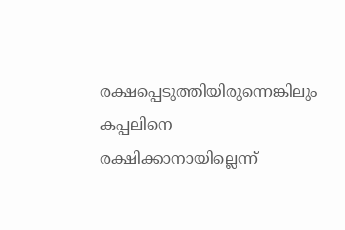രക്ഷപ്പെടുത്തിയിരുന്നെങ്കിലും കപ്പലിനെ രക്ഷിക്കാനായില്ലെന്ന്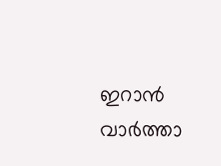ഇറാന്‍ വാർത്താ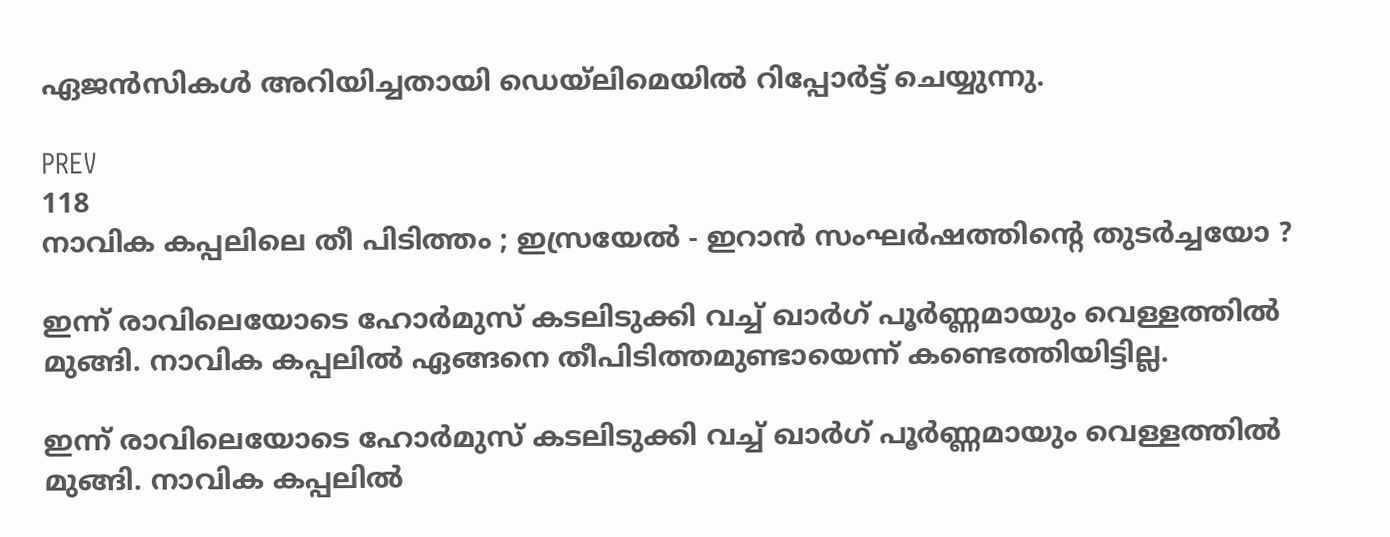ഏജൻസികൾ അറിയിച്ചതായി ഡെയ്ലിമെയില്‍ റിപ്പോര്‍ട്ട് ചെയ്യുന്നു.

PREV
118
നാവിക കപ്പലിലെ തീ പിടിത്തം ; ഇസ്രയേല്‍ - ഇറാന്‍ സംഘര്‍ഷത്തിന്‍റെ തുടര്‍ച്ചയോ ?

ഇന്ന് രാവിലെയോടെ ഹോർമുസ് കടലിടുക്കി വച്ച് ഖാർഗ് പൂര്‍ണ്ണമായും വെള്ളത്തിൽ മുങ്ങി. നാവിക കപ്പലില്‍ ഏങ്ങനെ തീപിടിത്തമുണ്ടായെന്ന് കണ്ടെത്തിയിട്ടില്ല.

ഇന്ന് രാവിലെയോടെ ഹോർമുസ് കടലിടുക്കി വച്ച് ഖാർഗ് പൂര്‍ണ്ണമായും വെള്ളത്തിൽ മുങ്ങി. നാവിക കപ്പലില്‍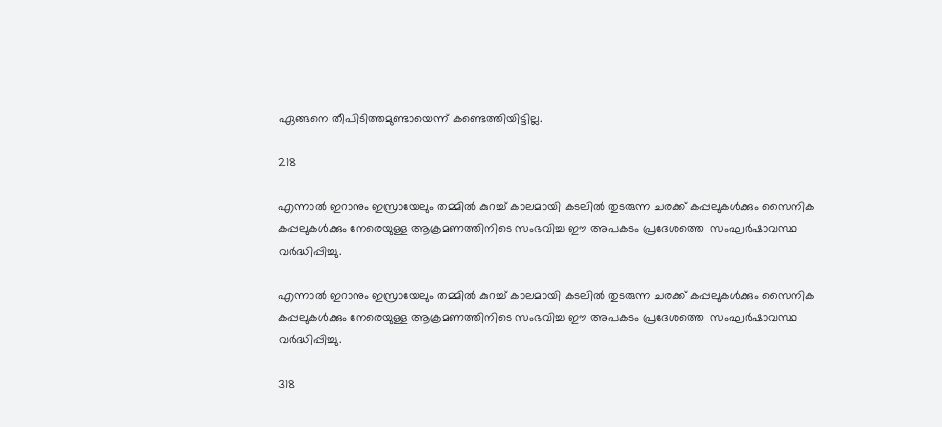ഏങ്ങനെ തീപിടിത്തമുണ്ടായെന്ന് കണ്ടെത്തിയിട്ടില്ല.

218

എന്നാൽ ഇറാനും ഇസ്രായേലും തമ്മില്‍ കുറച്ച് കാലമായി കടലില്‍ തുടരുന്ന ചരക്ക് കപ്പലുകൾക്കും സൈനിക കപ്പലുകൾക്കും നേരെയുള്ള ആക്രമണത്തിനിടെ സംഭവിച്ച ഈ അപകടം പ്രദേശത്തെ  സംഘര്‍ഷാവസ്ഥ വര്‍ദ്ധിപ്പിച്ചു.

എന്നാൽ ഇറാനും ഇസ്രായേലും തമ്മില്‍ കുറച്ച് കാലമായി കടലില്‍ തുടരുന്ന ചരക്ക് കപ്പലുകൾക്കും സൈനിക കപ്പലുകൾക്കും നേരെയുള്ള ആക്രമണത്തിനിടെ സംഭവിച്ച ഈ അപകടം പ്രദേശത്തെ  സംഘര്‍ഷാവസ്ഥ വര്‍ദ്ധിപ്പിച്ചു.

318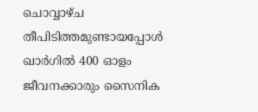ചൊവ്വാഴ്ച തീപിടിത്തമുണ്ടായപ്പോൾ ഖാർഗിൽ 400 ഓളം ജീവനക്കാരും സൈനിക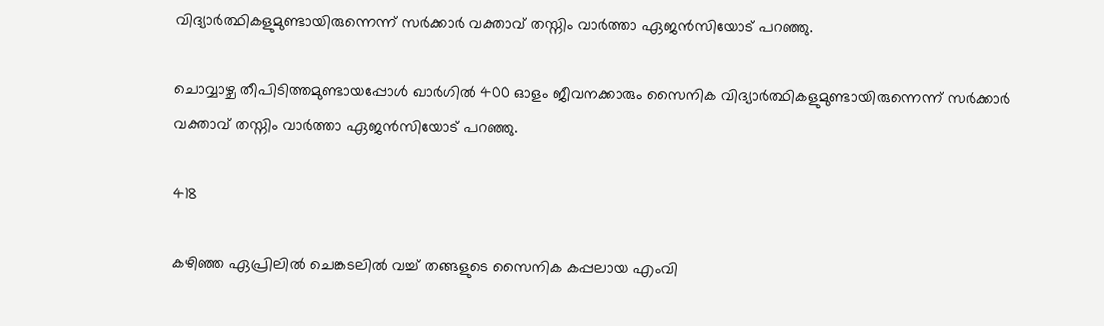വിദ്യാർത്ഥികളുമുണ്ടായിരുന്നെന്ന് സർക്കാർ വക്താവ് തസ്നിം വാർത്താ ഏജൻസിയോട് പറഞ്ഞു.

ചൊവ്വാഴ്ച തീപിടിത്തമുണ്ടായപ്പോൾ ഖാർഗിൽ 400 ഓളം ജീവനക്കാരും സൈനിക വിദ്യാർത്ഥികളുമുണ്ടായിരുന്നെന്ന് സർക്കാർ വക്താവ് തസ്നിം വാർത്താ ഏജൻസിയോട് പറഞ്ഞു.

418

കഴിഞ്ഞ ഏപ്രിലിൽ ചെങ്കടലിൽ വച്ച് തങ്ങളുടെ സൈനിക കപ്പലായ എംവി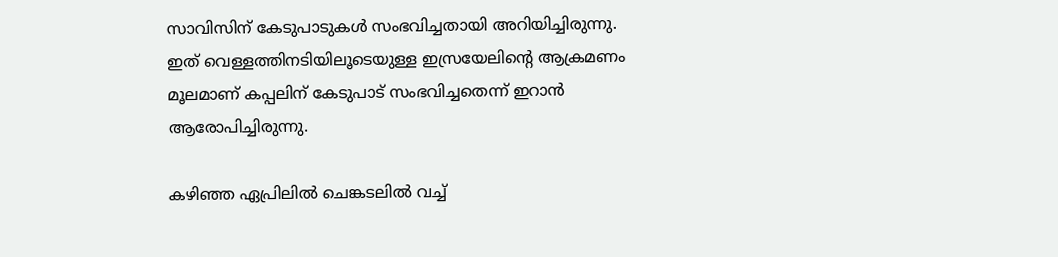സാവിസിന് കേടുപാടുകൾ സംഭവിച്ചതായി അറിയിച്ചിരുന്നു. ഇത് വെള്ളത്തിനടിയിലൂടെയുള്ള ഇസ്രയേലിന്‍റെ ആക്രമണം മൂലമാണ് കപ്പലിന് കേടുപാട് സംഭവിച്ചതെന്ന് ഇറാൻ ആരോപിച്ചിരുന്നു.

കഴിഞ്ഞ ഏപ്രിലിൽ ചെങ്കടലിൽ വച്ച്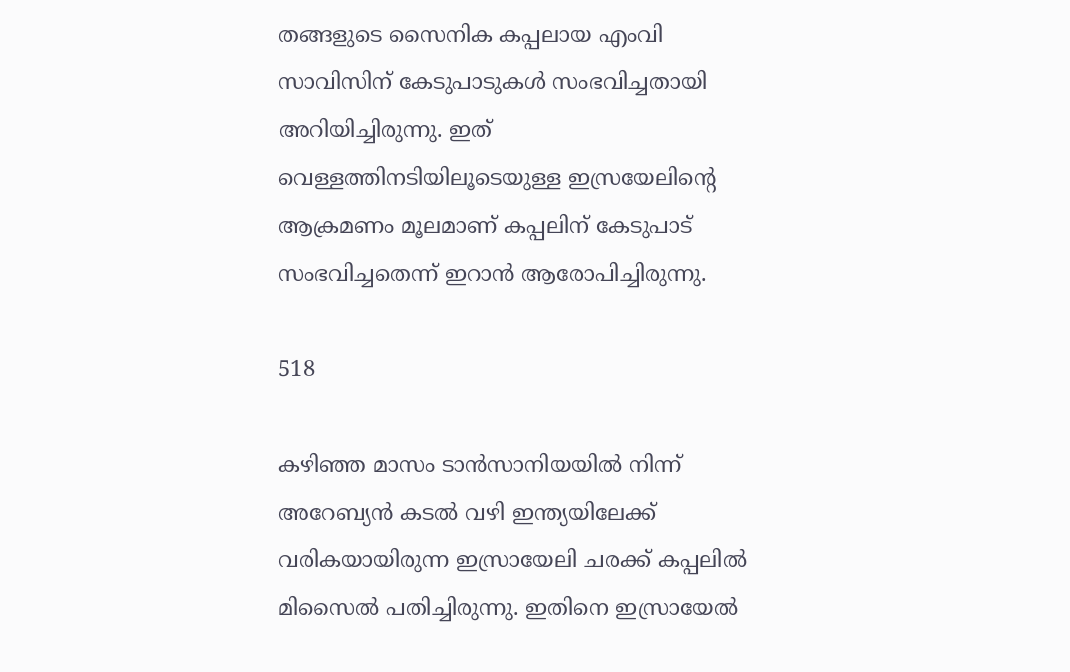തങ്ങളുടെ സൈനിക കപ്പലായ എംവി സാവിസിന് കേടുപാടുകൾ സംഭവിച്ചതായി അറിയിച്ചിരുന്നു. ഇത് വെള്ളത്തിനടിയിലൂടെയുള്ള ഇസ്രയേലിന്‍റെ ആക്രമണം മൂലമാണ് കപ്പലിന് കേടുപാട് സംഭവിച്ചതെന്ന് ഇറാൻ ആരോപിച്ചിരുന്നു.

518

കഴിഞ്ഞ മാസം ടാൻസാനിയയിൽ നിന്ന് അറേബ്യൻ കടല്‍‌ വഴി ഇന്ത്യയിലേക്ക് വരികയായിരുന്ന ഇസ്രായേലി ചരക്ക് കപ്പലില്‍ മിസൈൽ പതിച്ചിരുന്നു. ഇതിനെ ഇസ്രായേൽ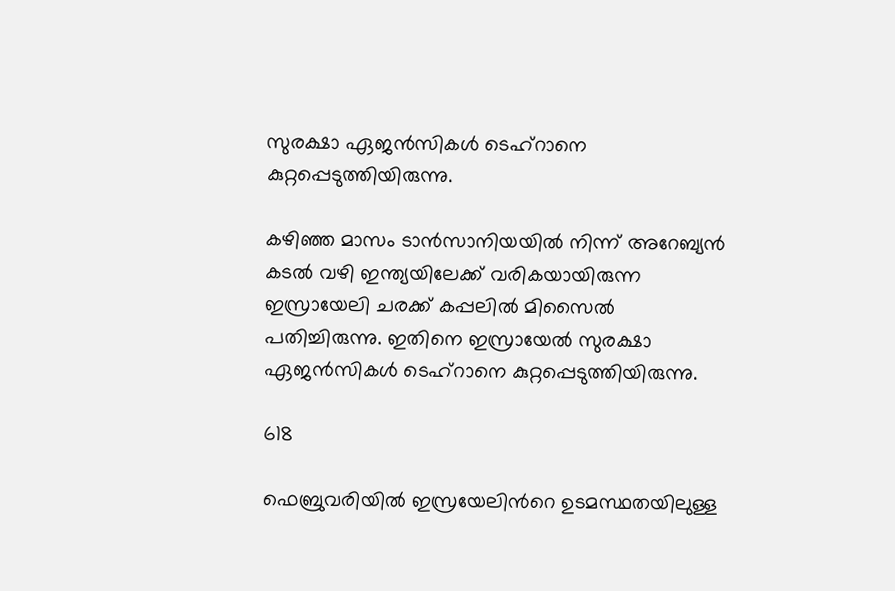സുരക്ഷാ ഏജന്‍സികള്‍ ടെഹ്‌റാനെ കുറ്റപ്പെടുത്തിയിരുന്നു.

കഴിഞ്ഞ മാസം ടാൻസാനിയയിൽ നിന്ന് അറേബ്യൻ കടല്‍‌ വഴി ഇന്ത്യയിലേക്ക് വരികയായിരുന്ന ഇസ്രായേലി ചരക്ക് കപ്പലില്‍ മിസൈൽ പതിച്ചിരുന്നു. ഇതിനെ ഇസ്രായേൽ സുരക്ഷാ ഏജന്‍സികള്‍ ടെഹ്‌റാനെ കുറ്റപ്പെടുത്തിയിരുന്നു.

618

ഫെബ്രുവരിയിൽ ഇസ്രയേലിന്‍റെ ഉടമസ്ഥതയിലുള്ള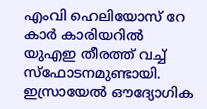എംവി ഹെലിയോസ് റേ കാർ കാരിയറില്‍ യുഎഇ തീരത്ത് വച്ച് സ്‌ഫോടനമുണ്ടായി. ഇസ്രായേൽ ഔദ്യോഗിക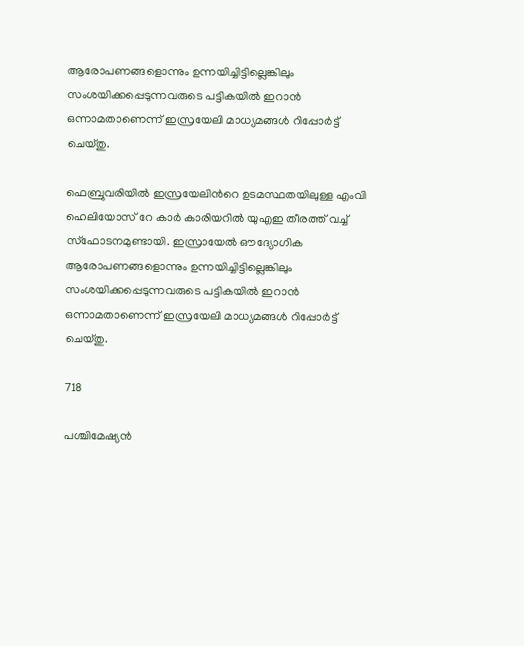ആരോപണങ്ങളൊന്നും ഉന്നയിച്ചിട്ടില്ലെങ്കിലും സംശയിക്കപ്പെടുന്നവരുടെ പട്ടികയിൽ ഇറാൻ ഒന്നാമതാണെന്ന് ഇസ്രയേലി മാധ്യമങ്ങൾ റിപ്പോർട്ട് ചെയ്തു.

ഫെബ്രുവരിയിൽ ഇസ്രയേലിന്‍റെ ഉടമസ്ഥതയിലുള്ള എംവി ഹെലിയോസ് റേ കാർ കാരിയറില്‍ യുഎഇ തീരത്ത് വച്ച് സ്‌ഫോടനമുണ്ടായി. ഇസ്രായേൽ ഔദ്യോഗിക ആരോപണങ്ങളൊന്നും ഉന്നയിച്ചിട്ടില്ലെങ്കിലും സംശയിക്കപ്പെടുന്നവരുടെ പട്ടികയിൽ ഇറാൻ ഒന്നാമതാണെന്ന് ഇസ്രയേലി മാധ്യമങ്ങൾ റിപ്പോർട്ട് ചെയ്തു.

718

പശ്ചിമേഷ്യന്‍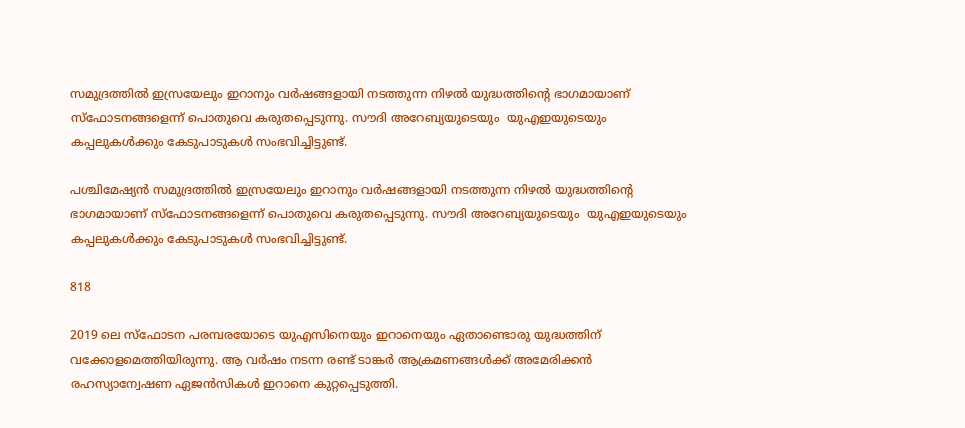സമുദ്രത്തിൽ ഇസ്രയേലും ഇറാനും വർഷങ്ങളായി നടത്തുന്ന നിഴൽ യുദ്ധത്തിന്‍റെ ഭാഗമായാണ് സ്ഫോടനങ്ങളെന്ന് പൊതുവെ കരുതപ്പെടുന്നു. സൗദി അറേബ്യയുടെയും  യുഎഇയുടെയും കപ്പലുകൾക്കും കേടുപാടുകൾ സംഭവിച്ചിട്ടുണ്ട്.

പശ്ചിമേഷ്യന്‍ സമുദ്രത്തിൽ ഇസ്രയേലും ഇറാനും വർഷങ്ങളായി നടത്തുന്ന നിഴൽ യുദ്ധത്തിന്‍റെ ഭാഗമായാണ് സ്ഫോടനങ്ങളെന്ന് പൊതുവെ കരുതപ്പെടുന്നു. സൗദി അറേബ്യയുടെയും  യുഎഇയുടെയും കപ്പലുകൾക്കും കേടുപാടുകൾ സംഭവിച്ചിട്ടുണ്ട്.

818

2019 ലെ സ്‌ഫോടന പരമ്പരയോടെ യുഎസിനെയും ഇറാനെയും ഏതാണ്ടൊരു യുദ്ധത്തിന് വക്കോളമെത്തിയിരുന്നു. ആ വർഷം നടന്ന രണ്ട് ടാങ്കർ ആക്രമണങ്ങൾക്ക് അമേരിക്കൻ രഹസ്യാന്വേഷണ ഏജൻസികൾ ഇറാനെ കുറ്റപ്പെടുത്തി.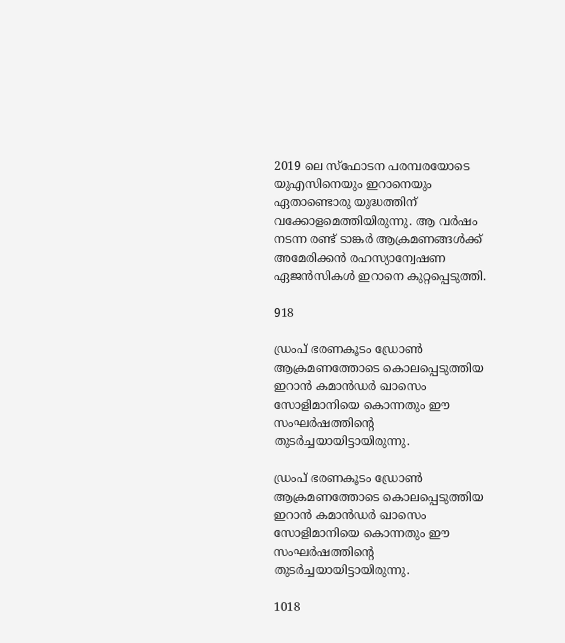2019 ലെ സ്‌ഫോടന പരമ്പരയോടെ യുഎസിനെയും ഇറാനെയും ഏതാണ്ടൊരു യുദ്ധത്തിന് വക്കോളമെത്തിയിരുന്നു. ആ വർഷം നടന്ന രണ്ട് ടാങ്കർ ആക്രമണങ്ങൾക്ക് അമേരിക്കൻ രഹസ്യാന്വേഷണ ഏജൻസികൾ ഇറാനെ കുറ്റപ്പെടുത്തി.

918

ഡ്രംപ് ഭരണകൂടം ഡ്രോൺ ആക്രമണത്തോടെ കൊലപ്പെടുത്തിയ ഇറാൻ കമാൻഡർ ഖാസെം സോളിമാനിയെ കൊന്നതും ഈ സംഘര്‍ഷത്തിന്‍റെ തുടര്‍ച്ചയായിട്ടായിരുന്നു.

ഡ്രംപ് ഭരണകൂടം ഡ്രോൺ ആക്രമണത്തോടെ കൊലപ്പെടുത്തിയ ഇറാൻ കമാൻഡർ ഖാസെം സോളിമാനിയെ കൊന്നതും ഈ സംഘര്‍ഷത്തിന്‍റെ തുടര്‍ച്ചയായിട്ടായിരുന്നു.

1018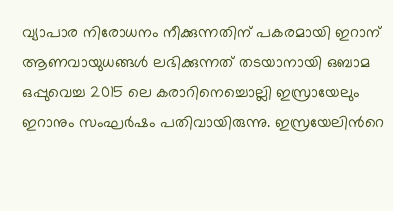വ്യാപാര നിരോധനം നീക്കുന്നതിന് പകരമായി ഇറാന് ആണവായുധങ്ങൾ ലഭിക്കുന്നത് തടയാനായി ഒബാമ ഒപ്പുവെച്ച 2015 ലെ കരാറിനെച്ചൊല്ലി ഇസ്രായേലും ഇറാനും സംഘര്‍ഷം പതിവായിരുന്നു. ഇസ്രയേലിന്‍റെ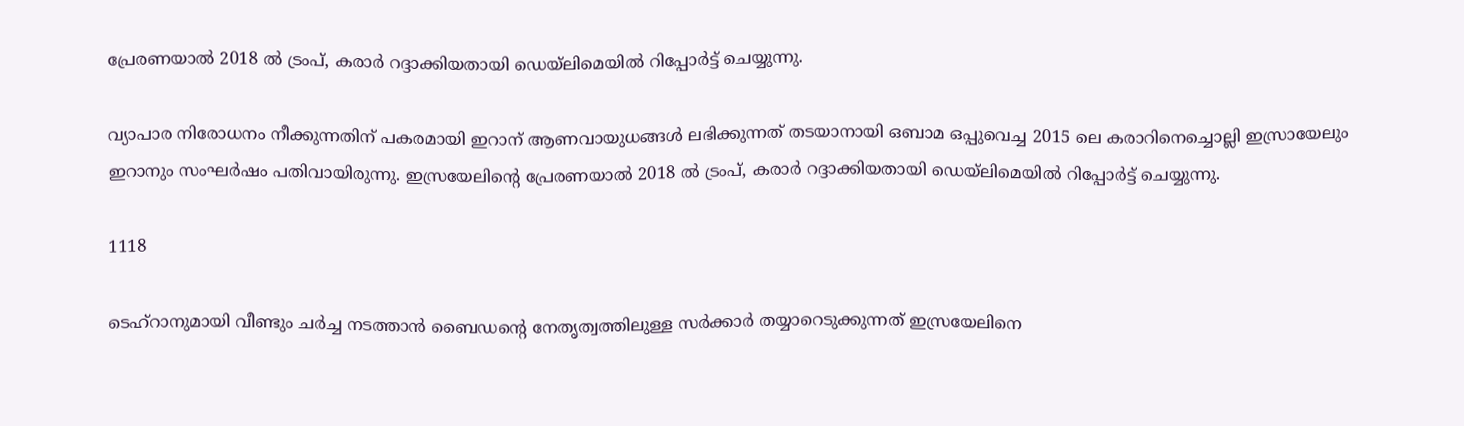പ്രേരണയാല്‍ 2018 ൽ ട്രംപ്, കരാർ റദ്ദാക്കിയതായി ഡെയ്ലിമെയില്‍ റിപ്പോര്‍ട്ട് ചെയ്യുന്നു.

വ്യാപാര നിരോധനം നീക്കുന്നതിന് പകരമായി ഇറാന് ആണവായുധങ്ങൾ ലഭിക്കുന്നത് തടയാനായി ഒബാമ ഒപ്പുവെച്ച 2015 ലെ കരാറിനെച്ചൊല്ലി ഇസ്രായേലും ഇറാനും സംഘര്‍ഷം പതിവായിരുന്നു. ഇസ്രയേലിന്‍റെ പ്രേരണയാല്‍ 2018 ൽ ട്രംപ്, കരാർ റദ്ദാക്കിയതായി ഡെയ്ലിമെയില്‍ റിപ്പോര്‍ട്ട് ചെയ്യുന്നു.

1118

ടെഹ്‌റാനുമായി വീണ്ടും ചർച്ച നടത്താൻ ബൈഡന്‍റെ നേതൃത്വത്തിലുള്ള സര്‍ക്കാര്‍ തയ്യാറെടുക്കുന്നത് ഇസ്രയേലിനെ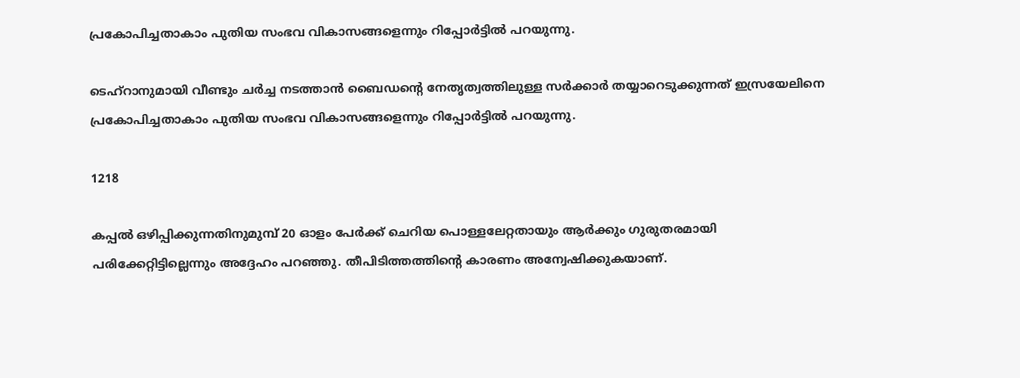പ്രകോപിച്ചതാകാം പുതിയ സംഭവ വികാസങ്ങളെന്നും റിപ്പോര്‍ട്ടില്‍ പറയുന്നു.

ടെഹ്‌റാനുമായി വീണ്ടും ചർച്ച നടത്താൻ ബൈഡന്‍റെ നേതൃത്വത്തിലുള്ള സര്‍ക്കാര്‍ തയ്യാറെടുക്കുന്നത് ഇസ്രയേലിനെ പ്രകോപിച്ചതാകാം പുതിയ സംഭവ വികാസങ്ങളെന്നും റിപ്പോര്‍ട്ടില്‍ പറയുന്നു.

1218

കപ്പൽ ഒഴിപ്പിക്കുന്നതിനുമുമ്പ് 20 ഓളം പേർക്ക് ചെറിയ പൊള്ളലേറ്റതായും ആർക്കും ഗുരുതരമായി പരിക്കേറ്റിട്ടില്ലെന്നും അദ്ദേഹം പറഞ്ഞു. തീപിടിത്തത്തിന്‍റെ കാരണം അന്വേഷിക്കുകയാണ്.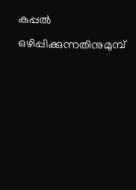കപ്പൽ ഒഴിപ്പിക്കുന്നതിനുമുമ്പ്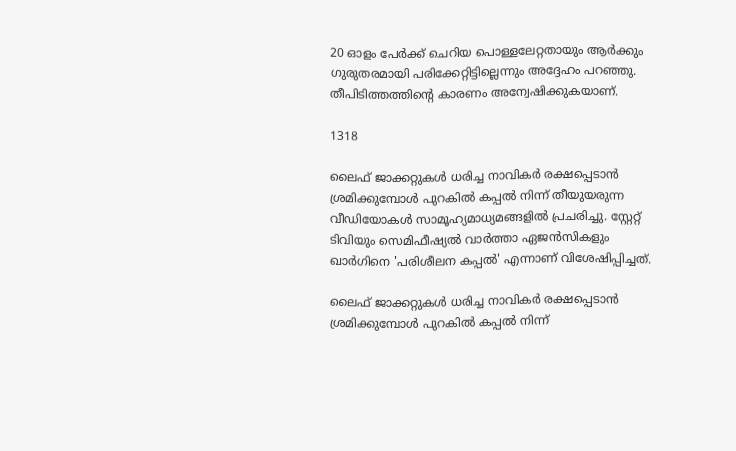20 ഓളം പേർക്ക് ചെറിയ പൊള്ളലേറ്റതായും ആർക്കും ഗുരുതരമായി പരിക്കേറ്റിട്ടില്ലെന്നും അദ്ദേഹം പറഞ്ഞു. തീപിടിത്തത്തിന്‍റെ കാരണം അന്വേഷിക്കുകയാണ്.

1318

ലൈഫ് ജാക്കറ്റുകൾ ധരിച്ച നാവികർ രക്ഷപ്പെടാന്‍‌ ശ്രമിക്കുമ്പോള്‍ പുറകില്‍ കപ്പൽ നിന്ന് തീയുയരുന്ന വീഡിയോകള്‍ സാമൂഹ്യമാധ്യമങ്ങളില്‍ പ്രചരിച്ചു. സ്റ്റേറ്റ് ടിവിയും സെമിഫീഷ്യൽ വാർത്താ ഏജൻസികളും ഖാർഗിനെ 'പരിശീലന കപ്പൽ' എന്നാണ് വിശേഷിപ്പിച്ചത്.

ലൈഫ് ജാക്കറ്റുകൾ ധരിച്ച നാവികർ രക്ഷപ്പെടാന്‍‌ ശ്രമിക്കുമ്പോള്‍ പുറകില്‍ കപ്പൽ നിന്ന്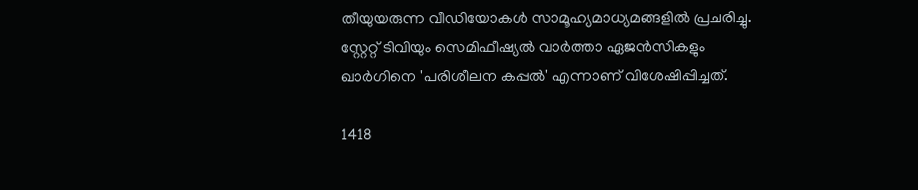തീയുയരുന്ന വീഡിയോകള്‍ സാമൂഹ്യമാധ്യമങ്ങളില്‍ പ്രചരിച്ചു. സ്റ്റേറ്റ് ടിവിയും സെമിഫീഷ്യൽ വാർത്താ ഏജൻസികളും ഖാർഗിനെ 'പരിശീലന കപ്പൽ' എന്നാണ് വിശേഷിപ്പിച്ചത്.

1418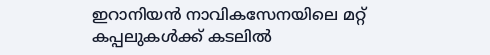ഇറാനിയൻ നാവികസേനയിലെ മറ്റ് കപ്പലുകൾക്ക് കടലിൽ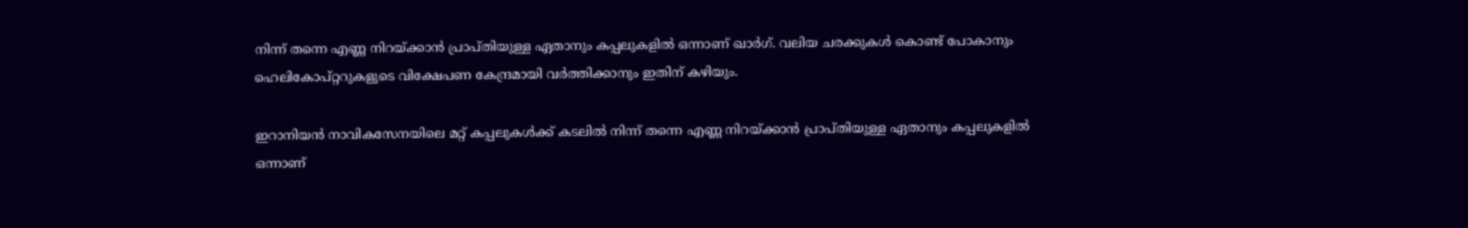നിന്ന് തന്നെ എണ്ണ നിറയ്ക്കാൻ പ്രാപ്തിയുള്ള ഏതാനും കപ്പലുകളിൽ ഒന്നാണ് ഖാർഗ്. വലിയ ചരക്കുകള്‍ കൊണ്ട് പോകാനും ഹെലികോപ്റ്ററുകളുടെ വിക്ഷേപണ കേന്ദ്രമായി വർത്തിക്കാനും ഇതിന് കഴിയും.

ഇറാനിയൻ നാവികസേനയിലെ മറ്റ് കപ്പലുകൾക്ക് കടലിൽ നിന്ന് തന്നെ എണ്ണ നിറയ്ക്കാൻ പ്രാപ്തിയുള്ള ഏതാനും കപ്പലുകളിൽ ഒന്നാണ്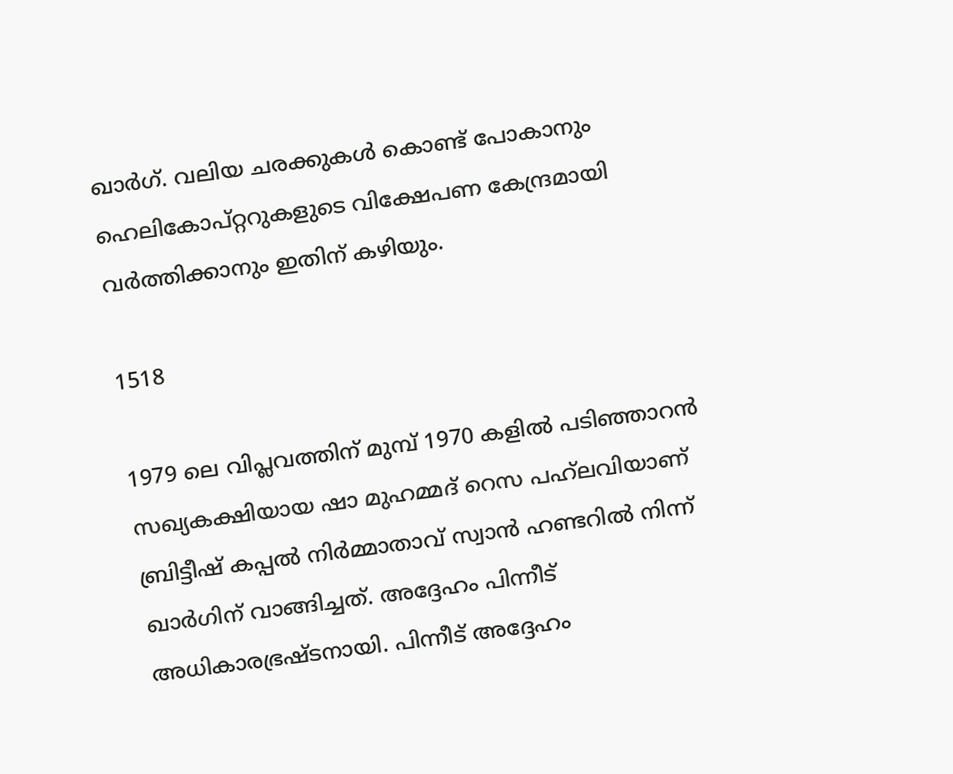ഖാർഗ്. വലിയ ചരക്കുകള്‍ കൊണ്ട് പോകാനും ഹെലികോപ്റ്ററുകളുടെ വിക്ഷേപണ കേന്ദ്രമായി വർത്തിക്കാനും ഇതിന് കഴിയും.

1518

1979 ലെ വിപ്ലവത്തിന് മുമ്പ് 1970 കളിൽ പടിഞ്ഞാറൻ സഖ്യകക്ഷിയായ ഷാ മുഹമ്മദ് റെസ പഹ്‌ലവിയാണ് ബ്രിട്ടീഷ് കപ്പൽ നിർമ്മാതാവ് സ്വാൻ ഹണ്ടറിൽ നിന്ന് ഖാർഗിന് വാങ്ങിച്ചത്. അദ്ദേഹം പിന്നീട് അധികാരഭ്രഷ്ടനായി. പിന്നീട് അദ്ദേഹം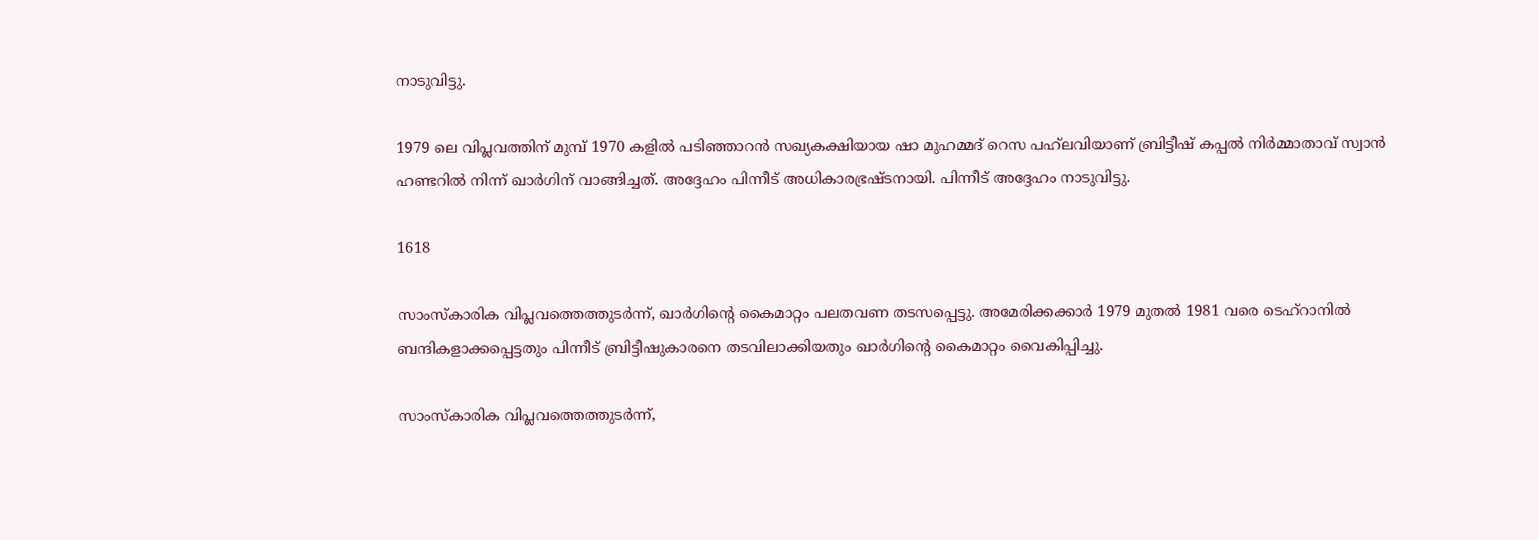നാടുവിട്ടു.

1979 ലെ വിപ്ലവത്തിന് മുമ്പ് 1970 കളിൽ പടിഞ്ഞാറൻ സഖ്യകക്ഷിയായ ഷാ മുഹമ്മദ് റെസ പഹ്‌ലവിയാണ് ബ്രിട്ടീഷ് കപ്പൽ നിർമ്മാതാവ് സ്വാൻ ഹണ്ടറിൽ നിന്ന് ഖാർഗിന് വാങ്ങിച്ചത്. അദ്ദേഹം പിന്നീട് അധികാരഭ്രഷ്ടനായി. പിന്നീട് അദ്ദേഹം നാടുവിട്ടു.

1618

സാംസ്കാരിക വിപ്ലവത്തെത്തുടർന്ന്, ഖാർഗിന്‍റെ കൈമാറ്റം പലതവണ തടസപ്പെട്ടു. അമേരിക്കക്കാർ 1979 മുതൽ 1981 വരെ ടെഹ്‌റാനിൽ ബന്ദികളാക്കപ്പെട്ടതും പിന്നീട് ബ്രിട്ടീഷുകാരനെ തടവിലാക്കിയതും ഖാര്‍ഗിന്‍റെ കൈമാറ്റം വൈകിപ്പിച്ചു.

സാംസ്കാരിക വിപ്ലവത്തെത്തുടർന്ന്,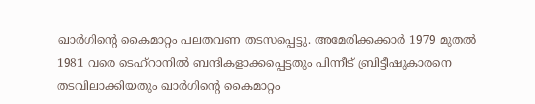ഖാർഗിന്‍റെ കൈമാറ്റം പലതവണ തടസപ്പെട്ടു. അമേരിക്കക്കാർ 1979 മുതൽ 1981 വരെ ടെഹ്‌റാനിൽ ബന്ദികളാക്കപ്പെട്ടതും പിന്നീട് ബ്രിട്ടീഷുകാരനെ തടവിലാക്കിയതും ഖാര്‍ഗിന്‍റെ കൈമാറ്റം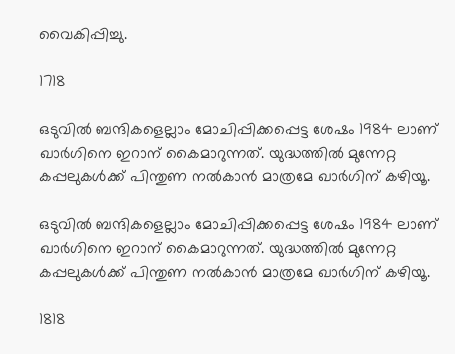വൈകിപ്പിച്ചു.

1718

ഒടുവില്‍ ബന്ദികളെല്ലാം മോചിപ്പിക്കപ്പെട്ട ശേഷം 1984 ലാണ് ഖാര്‍ഗിനെ ഇറാന് കൈമാറുന്നത്. യുദ്ധത്തില്‍ മുന്നേറ്റ കപ്പലുകള്‍ക്ക് പിന്തുണ നല്‍കാന്‍ മാത്രമേ ഖാര്‍ഗിന് കഴിയൂ.

ഒടുവില്‍ ബന്ദികളെല്ലാം മോചിപ്പിക്കപ്പെട്ട ശേഷം 1984 ലാണ് ഖാര്‍ഗിനെ ഇറാന് കൈമാറുന്നത്. യുദ്ധത്തില്‍ മുന്നേറ്റ കപ്പലുകള്‍ക്ക് പിന്തുണ നല്‍കാന്‍ മാത്രമേ ഖാര്‍ഗിന് കഴിയൂ.

1818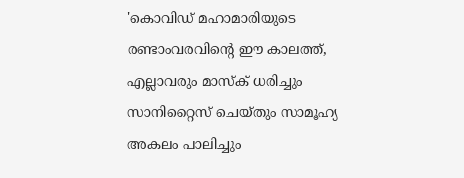'കൊവിഡ് മഹാമാരിയുടെ രണ്ടാംവരവിന്റെ ഈ കാലത്ത്, എല്ലാവരും മാസ്‌ക് ധരിച്ചും സാനിറ്റൈസ് ചെയ്തും സാമൂഹ്യ അകലം പാലിച്ചും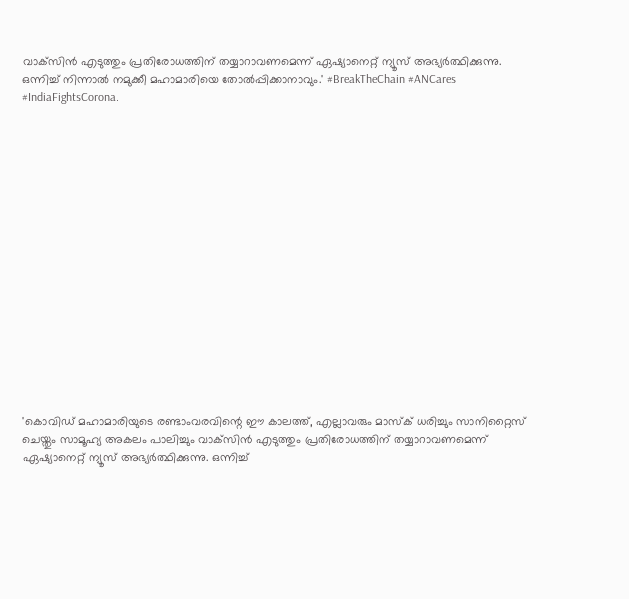വാക്‌സിന്‍ എടുത്തും പ്രതിരോധത്തിന് തയ്യാറാവണമെന്ന് ഏഷ്യാനെറ്റ് ന്യൂസ് അഭ്യര്‍ത്ഥിക്കുന്നു. ഒന്നിച്ച് നിന്നാല്‍ നമുക്കീ മഹാമാരിയെ തോല്‍പ്പിക്കാനാവും.' #BreakTheChain #ANCares #IndiaFightsCorona.

















'കൊവിഡ് മഹാമാരിയുടെ രണ്ടാംവരവിന്റെ ഈ കാലത്ത്, എല്ലാവരും മാസ്‌ക് ധരിച്ചും സാനിറ്റൈസ് ചെയ്തും സാമൂഹ്യ അകലം പാലിച്ചും വാക്‌സിന്‍ എടുത്തും പ്രതിരോധത്തിന് തയ്യാറാവണമെന്ന് ഏഷ്യാനെറ്റ് ന്യൂസ് അഭ്യര്‍ത്ഥിക്കുന്നു. ഒന്നിച്ച്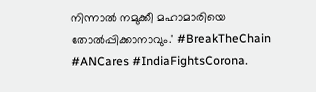നിന്നാല്‍ നമുക്കീ മഹാമാരിയെ തോല്‍പ്പിക്കാനാവും.' #BreakTheChain #ANCares #IndiaFightsCorona.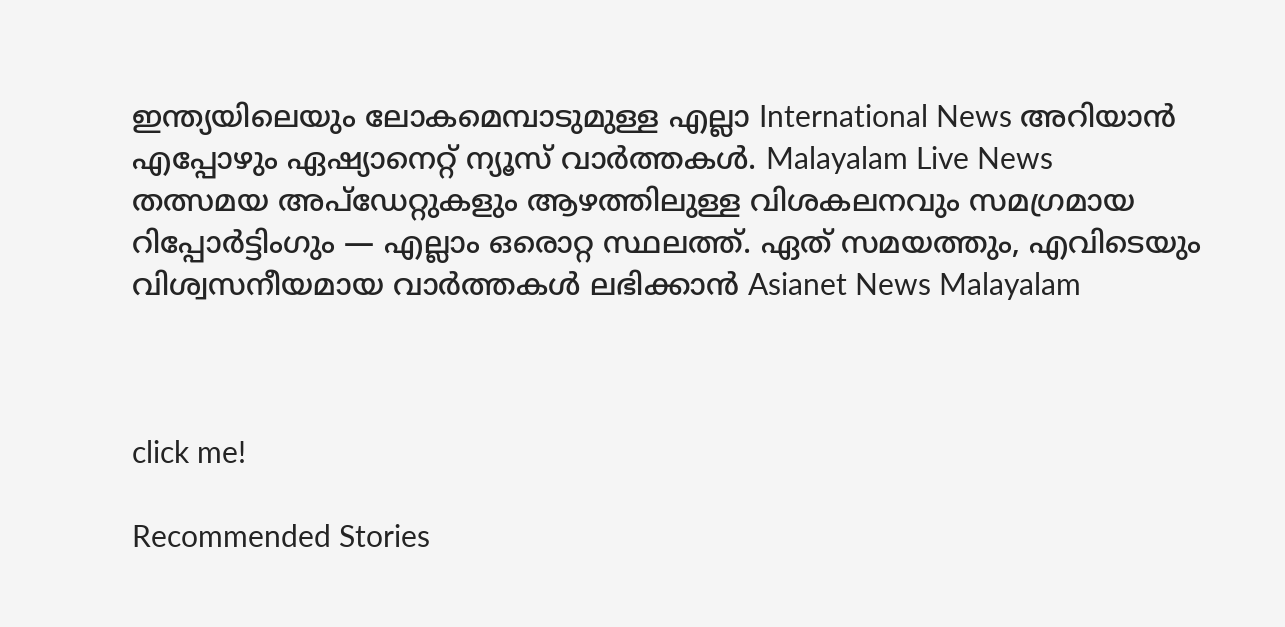ഇന്ത്യയിലെയും ലോകമെമ്പാടുമുള്ള എല്ലാ International News അറിയാൻ എപ്പോഴും ഏഷ്യാനെറ്റ് ന്യൂസ് വാർത്തകൾ. Malayalam Live News  തത്സമയ അപ്‌ഡേറ്റുകളും ആഴത്തിലുള്ള വിശകലനവും സമഗ്രമായ റിപ്പോർട്ടിംഗും — എല്ലാം ഒരൊറ്റ സ്ഥലത്ത്. ഏത് സമയത്തും, എവിടെയും വിശ്വസനീയമായ വാർത്തകൾ ലഭിക്കാൻ Asianet News Malayalam



click me!

Recommended Stories